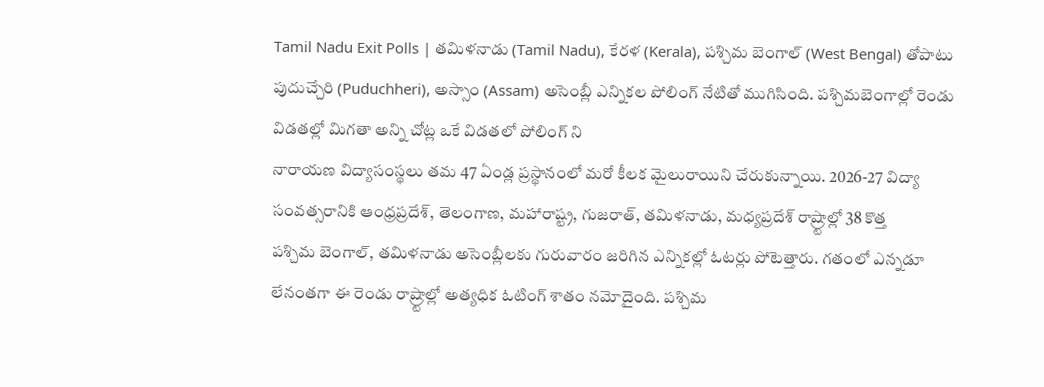Tamil Nadu Exit Polls | తమిళనాడు (Tamil Nadu), కేరళ (Kerala), పశ్చిమ బెంగాల్ (West Bengal) తోపాటు పుదుచ్చేరి (Puduchheri), అస్సాం (Assam) అసెంబ్లీ ఎన్నికల పోలింగ్ నేటితో ముగిసింది. పశ్చిమబెంగాల్లో రెండు విడతల్లో మిగతా అన్ని చోట్ల ఒకే విడతలో పోలింగ్ ని
నారాయణ విద్యాసంస్థలు తమ 47 ఏండ్ల ప్రస్థానంలో మరో కీలక మైలురాయిని చేరుకున్నాయి. 2026-27 విద్యా సంవత్సరానికి ఆంధ్రప్రదేశ్, తెలంగాణ, మహారాష్ట్ర, గుజరాత్, తమిళనాడు, మధ్యప్రదేశ్ రాష్ర్టాల్లో 38 కొత్త
పశ్చిమ బెంగాల్, తమిళనాడు అసెంబ్లీలకు గురువారం జరిగిన ఎన్నికల్లో ఓటర్లు పోటెత్తారు. గతంలో ఎన్నడూ లేనంతగా ఈ రెండు రాష్ర్టాల్లో అత్యధిక ఓటింగ్ శాతం నమోదైంది. పశ్చిమ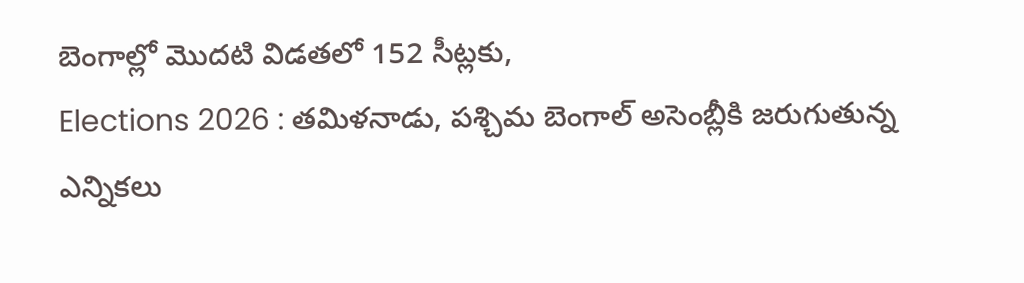బెంగాల్లో మొదటి విడతలో 152 సీట్లకు,
Elections 2026 : తమిళనాడు, పశ్చిమ బెంగాల్ అసెంబ్లీకి జరుగుతున్న ఎన్నికలు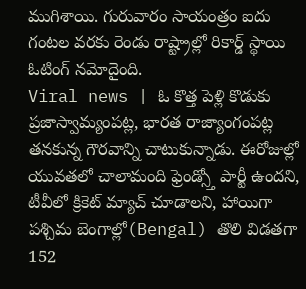ముగిశాయి. గురువారం సాయంత్రం ఐదు గంటల వరకు రెండు రాష్ట్రాల్లో రికార్డ్ స్థాయి ఓటింగ్ నమోదైంది.
Viral news | ఓ కొత్త పెళ్లి కొడుకు ప్రజాస్వామ్యంపట్ల, భారత రాజ్యాంగంపట్ల తనకున్న గౌరవాన్ని చాటుకున్నాడు. ఈరోజుల్లో యువతలో చాలామంది ఫ్రెండ్స్తో పార్టీ ఉందని, టీవీలో క్రికెట్ మ్యాచ్ చూడాలని, హాయిగా
పశ్చిమ బెంగాల్లో(Bengal) తొలి విడతగా 152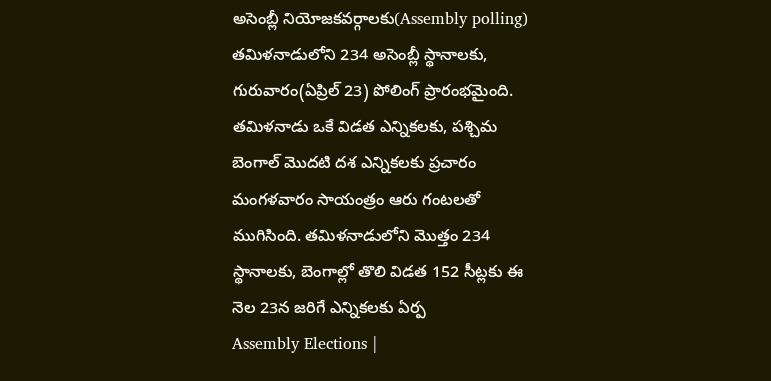అసెంబ్లీ నియోజకవర్గాలకు(Assembly polling) తమిళనాడులోని 234 అసెంబ్లీ స్థానాలకు, గురువారం(ఏప్రిల్ 23) పోలింగ్ ప్రారంభమైంది.
తమిళనాడు ఒకే విడత ఎన్నికలకు, పశ్చిమ బెంగాల్ మొదటి దశ ఎన్నికలకు ప్రచారం మంగళవారం సాయంత్రం ఆరు గంటలతో ముగిసింది. తమిళనాడులోని మొత్తం 234 స్థానాలకు, బెంగాల్లో తొలి విడత 152 సీట్లకు ఈ నెల 23న జరిగే ఎన్నికలకు ఏర్ప
Assembly Elections |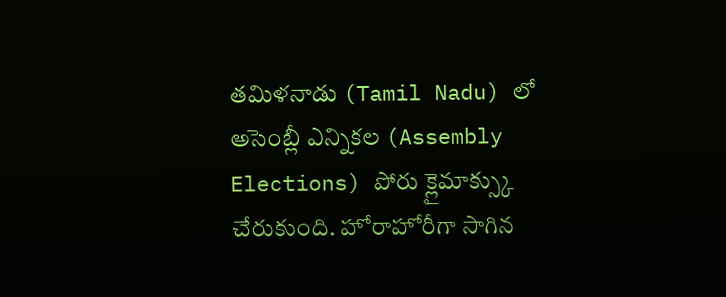తమిళనాడు (Tamil Nadu) లో అసెంబ్లీ ఎన్నికల (Assembly Elections) పోరు క్లైమాక్స్కు చేరుకుంది. హోరాహోరీగా సాగిన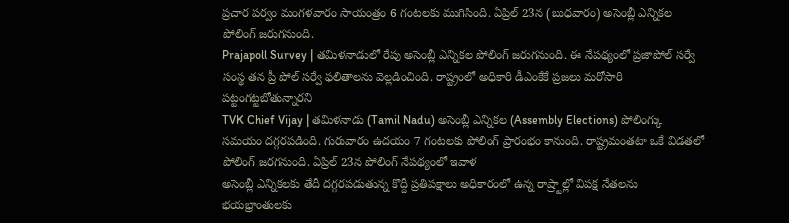ప్రచార పర్వం మంగళవారం సాయంత్రం 6 గంటలకు ముగిసింది. ఏప్రిల్ 23న (బుధవారం) అసెంబ్లీ ఎన్నికల పోలింగ్ జరుగనుంది.
Prajapoll Survey | తమిళనాడులో రేపు అసెంబ్లీ ఎన్నికల పోలింగ్ జరుగనుంది. ఈ నేపథ్యంలో ప్రజాపోల్ సర్వే సంస్థ తన ప్రీ పోల్ సర్వే ఫలితాలను వెల్లడించింది. రాష్ట్రంలో అధికారి డీఎంకేకే ప్రజలు మరోసారి పట్టంగట్టబోతున్నారని
TVK Chief Vijay | తమిళనాడు (Tamil Nadu) అసెంబ్లీ ఎన్నికల (Assembly Elections) పోలింగ్కు సమయం దగ్గరపడింది. గురువారం ఉదయం 7 గంటలకు పోలింగ్ ప్రారంభం కానుంది. రాష్ట్రమంతటా ఒకే విడతలో పోలింగ్ జరగనుంది. ఏప్రిల్ 23న పోలింగ్ నేపథ్యంలో ఇవాళ
అసెంబ్లీ ఎన్నికలకు తేదీ దగ్గరపడుతున్న కొద్దీ ప్రతిపక్షాలు అధికారంలో ఉన్న రాష్ర్టాల్లో విపక్ష నేతలను భయభ్రాంతులకు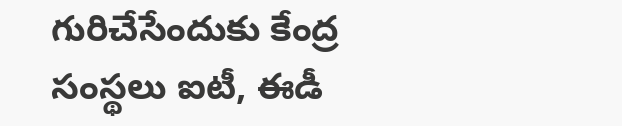గురిచేసేందుకు కేంద్ర సంస్థలు ఐటీ, ఈడీ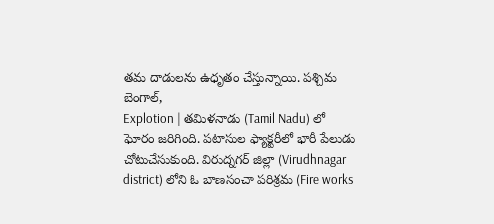తమ దాడులను ఉధృతం చేస్తున్నాయి. పశ్చిమ బెంగాల్,
Explotion | తమిళనాడు (Tamil Nadu) లో ఘోరం జరిగింది. పటాసుల ఫ్యాక్టరీలో భారీ పేలుడు చోటుచేసుకుంది. విరుద్నగర్ జిల్లా (Virudhnagar district) లోని ఓ బాణసంచా పరిశ్రమ (Fire works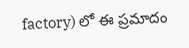factory) లో ఈ ప్రమాదం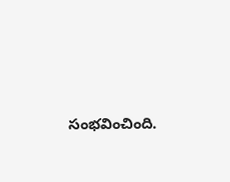సంభవించింది.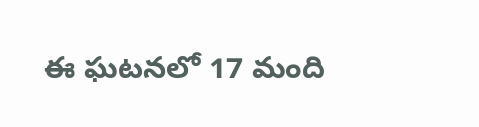ఈ ఘటనలో 17 మంది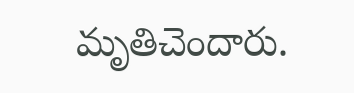మృతిచెందారు.